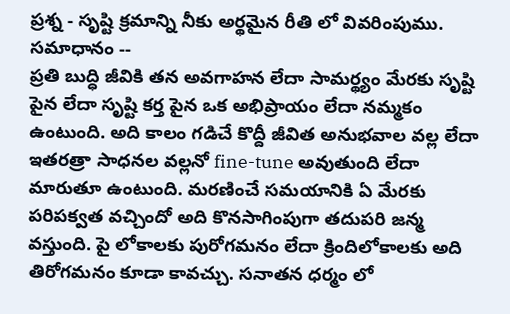ప్రశ్న - సృష్టి క్రమాన్ని నీకు అర్థమైన రీతి లో వివరింపుము.
సమాధానం --
ప్రతి బుద్ధి జీవికి తన అవగాహన లేదా సామర్థ్యం మేరకు సృష్టి పైన లేదా సృష్టి కర్త పైన ఒక అభిప్రాయం లేదా నమ్మకం ఉంటుంది. అది కాలం గడిచే కొద్దీ జీవిత అనుభవాల వల్ల లేదా ఇతరత్రా సాధనల వల్లనో fine-tune అవుతుంది లేదా మారుతూ ఉంటుంది. మరణించే సమయానికి ఏ మేరకు పరిపక్వత వచ్చిందో అది కొనసాగింపుగా తదుపరి జన్మ వస్తుంది. పై లోకాలకు పురోగమనం లేదా క్రిందిలోకాలకు అది తిరోగమనం కూడా కావచ్చు. సనాతన ధర్మం లో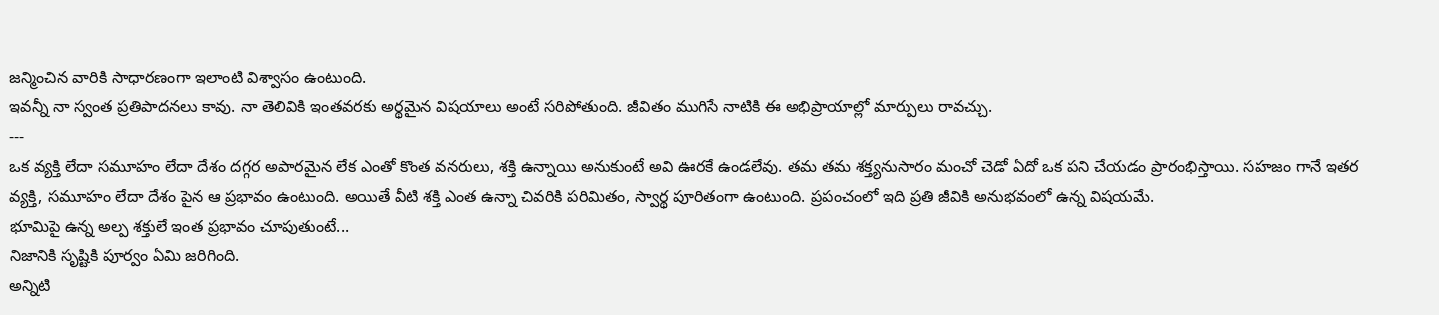జన్మించిన వారికి సాధారణంగా ఇలాంటి విశ్వాసం ఉంటుంది.
ఇవన్నీ నా స్వంత ప్రతిపాదనలు కావు. నా తెలివికి ఇంతవరకు అర్థమైన విషయాలు అంటే సరిపోతుంది. జీవితం ముగిసే నాటికి ఈ అభిప్రాయాల్లో మార్పులు రావచ్చు.
---
ఒక వ్యక్తి లేదా సమూహం లేదా దేశం దగ్గర అపారమైన లేక ఎంతో కొంత వనరులు, శక్తి ఉన్నాయి అనుకుంటే అవి ఊరకే ఉండలేవు. తమ తమ శక్త్యనుసారం మంచో చెడో ఏదో ఒక పని చేయడం ప్రారంభిస్తాయి. సహజం గానే ఇతర వ్యక్తి, సమూహం లేదా దేశం పైన ఆ ప్రభావం ఉంటుంది. అయితే వీటి శక్తి ఎంత ఉన్నా చివరికి పరిమితం, స్వార్థ పూరితంగా ఉంటుంది. ప్రపంచంలో ఇది ప్రతి జీవికి అనుభవంలో ఉన్న విషయమే.
భూమిపై ఉన్న అల్ప శక్తులే ఇంత ప్రభావం చూపుతుంటే...
నిజానికి సృష్టికి పూర్వం ఏమి జరిగింది.
అన్నిటి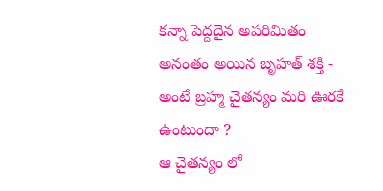కన్నా పెద్దదైన అపరిమితం అనంతం అయిన బృహత్ శక్తి - అంటే బ్రహ్మ చైతన్యం మరి ఊరకే ఉంటుందా ?
ఆ చైతన్యం లో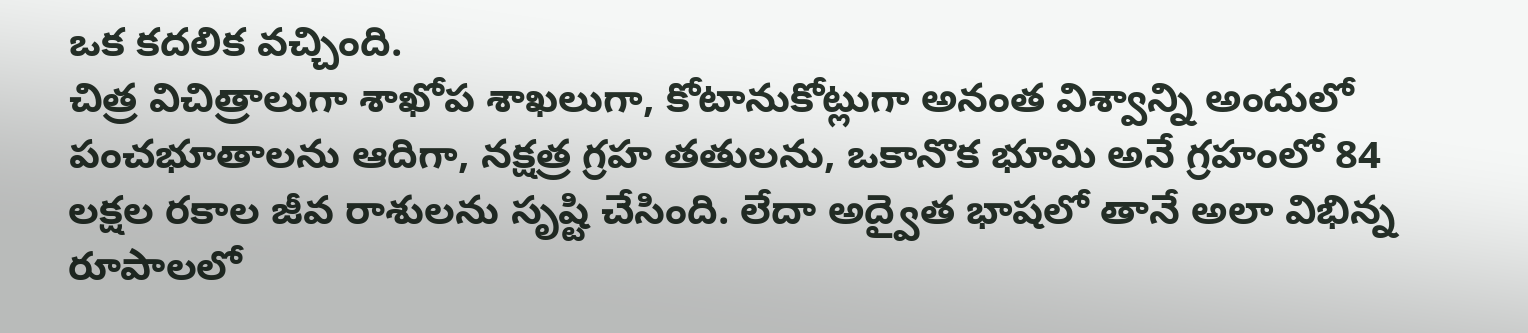ఒక కదలిక వచ్చింది.
చిత్ర విచిత్రాలుగా శాఖోప శాఖలుగా, కోటానుకోట్లుగా అనంత విశ్వాన్ని అందులో పంచభూతాలను ఆదిగా, నక్షత్ర గ్రహ తతులను, ఒకానొక భూమి అనే గ్రహంలో 84 లక్షల రకాల జీవ రాశులను సృష్టి చేసింది. లేదా అద్వైత భాషలో తానే అలా విభిన్న రూపాలలో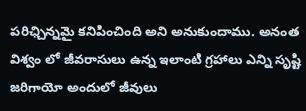పరిఛ్చిన్నమై కనిపించింది అని అనుకుందాము. అనంత విశ్వం లో జీవరాసులు ఉన్న ఇలాంటి గ్రహాలు ఎన్ని సృష్టి జరిగాయో అందులో జీవులు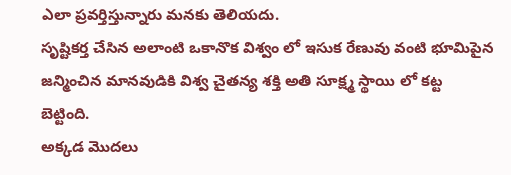ఎలా ప్రవర్తిస్తున్నారు మనకు తెలియదు.
సృష్టికర్త చేసిన అలాంటి ఒకానొక విశ్వం లో ఇసుక రేణువు వంటి భూమిపైన జన్మించిన మానవుడికి విశ్వ చైతన్య శక్తి అతి సూక్ష్మ స్థాయి లో కట్ట బెట్టింది.
అక్కడ మొదలు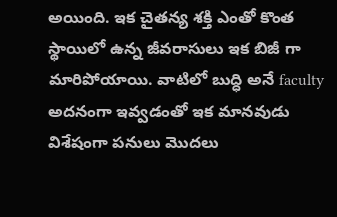అయింది. ఇక చైతన్య శక్తి ఎంతో కొంత స్థాయిలో ఉన్న జీవరాసులు ఇక బిజీ గా మారిపోయాయి. వాటిలో బుద్ధి అనే faculty అదనంగా ఇవ్వడంతో ఇక మానవుడు విశేషంగా పనులు మొదలు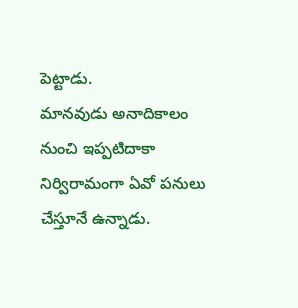పెట్టాడు.
మానవుడు అనాదికాలం నుంచి ఇప్పటిదాకా నిర్విరామంగా ఏవో పనులు చేస్తూనే ఉన్నాడు.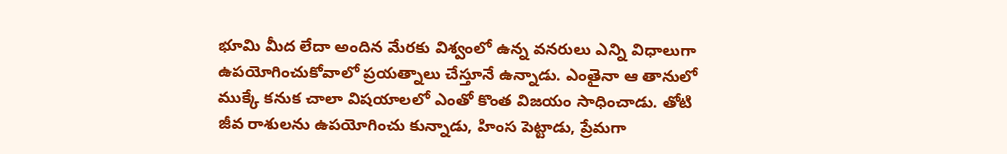భూమి మీద లేదా అందిన మేరకు విశ్వంలో ఉన్న వనరులు ఎన్ని విధాలుగా ఉపయోగించుకోవాలో ప్రయత్నాలు చేస్తూనే ఉన్నాడు. ఎంతైనా ఆ తానులో ముక్కే కనుక చాలా విషయాలలో ఎంతో కొంత విజయం సాధించాడు. తోటి జీవ రాశులను ఉపయోగించు కున్నాడు, హింస పెట్టాడు, ప్రేమగా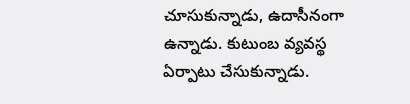చూసుకున్నాడు, ఉదాసీనంగా ఉన్నాడు. కుటుంబ వ్యవస్థ ఏర్పాటు చేసుకున్నాడు.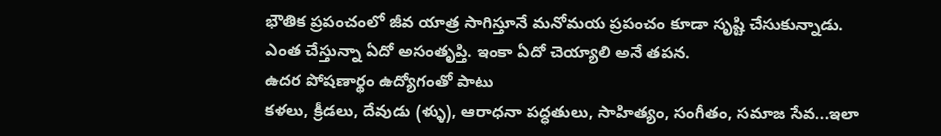భౌతిక ప్రపంచంలో జీవ యాత్ర సాగిస్తూనే మనోమయ ప్రపంచం కూడా సృష్టి చేసుకున్నాడు.
ఎంత చేస్తున్నా ఏదో అసంతృప్తి. ఇంకా ఏదో చెయ్యాలి అనే తపన.
ఉదర పోషణార్థం ఉద్యోగంతో పాటు
కళలు, క్రీడలు, దేవుడు (ళ్ళు), ఆరాధనా పద్ధతులు, సాహిత్యం, సంగీతం, సమాజ సేవ...ఇలా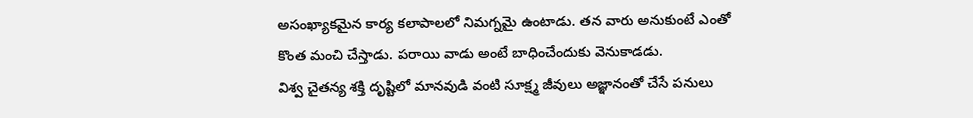అసంఖ్యాకమైన కార్య కలాపాలలో నిమగ్నమై ఉంటాడు. తన వారు అనుకుంటే ఎంతో కొంత మంచి చేస్తాడు. పరాయి వాడు అంటే బాధించేందుకు వెనుకాడడు.
విశ్వ చైతన్య శక్తి దృష్టిలో మానవుడి వంటి సూక్ష్మ జీవులు అజ్ఞానంతో చేసే పనులు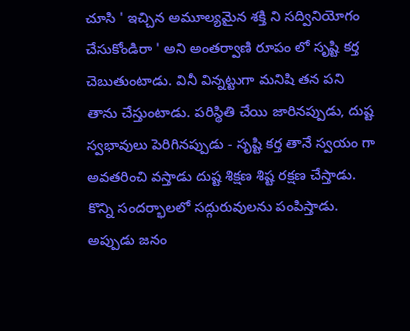చూసి ' ఇచ్చిన అమూల్యమైన శక్తి ని సద్వినియోగం చేసుకోండిరా ' అని అంతర్వాణి రూపం లో సృష్టి కర్త చెబుతుంటాడు. వినీ విన్నట్టుగా మనిషి తన పని తాను చేస్తుంటాడు. పరిస్థితి చేయి జారినప్పుడు, దుష్ట స్వభావులు పెరిగినప్పుడు - సృష్టి కర్త తానే స్వయం గా అవతరించి వస్తాడు దుష్ట శిక్షణ శిష్ట రక్షణ చేస్తాడు. కొన్ని సందర్భాలలో సద్గురువులను పంపిస్తాడు. అప్పుడు జనం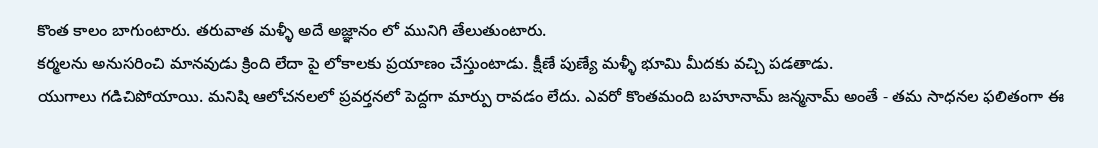కొంత కాలం బాగుంటారు. తరువాత మళ్ళీ అదే అజ్ఞానం లో మునిగి తేలుతుంటారు.
కర్మలను అనుసరించి మానవుడు క్రింది లేదా పై లోకాలకు ప్రయాణం చేస్తుంటాడు. క్షీణే పుణ్యే మళ్ళీ భూమి మీదకు వచ్చి పడతాడు.
యుగాలు గడిచిపోయాయి. మనిషి ఆలోచనలలో ప్రవర్తనలో పెద్దగా మార్పు రావడం లేదు. ఎవరో కొంతమంది బహూనామ్ జన్మనామ్ అంతే - తమ సాధనల ఫలితంగా ఈ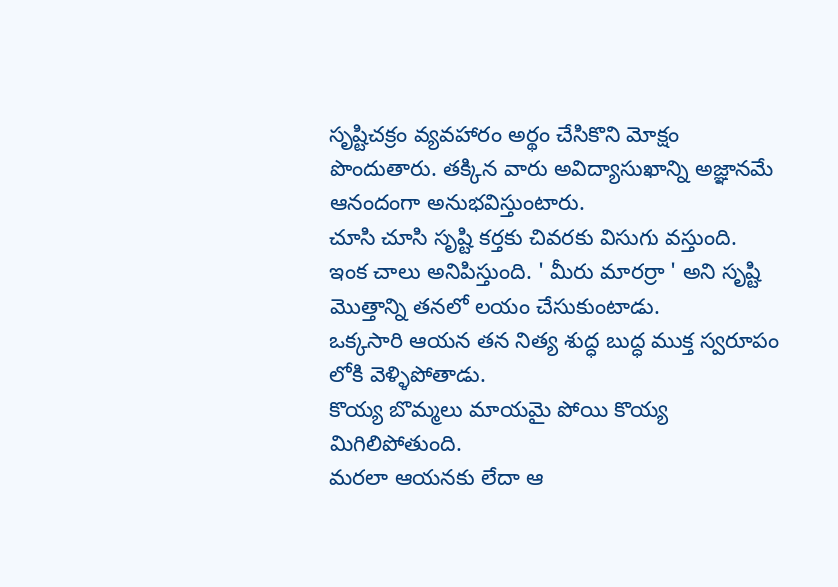సృష్టిచక్రం వ్యవహారం అర్థం చేసికొని మోక్షం పొందుతారు. తక్కిన వారు అవిద్యాసుఖాన్ని అజ్ఞానమే ఆనందంగా అనుభవిస్తుంటారు.
చూసి చూసి సృష్టి కర్తకు చివరకు విసుగు వస్తుంది.
ఇంక చాలు అనిపిస్తుంది. ' మీరు మారర్రా ' అని సృష్టి మొత్తాన్ని తనలో లయం చేసుకుంటాడు.
ఒక్కసారి ఆయన తన నిత్య శుద్ధ బుద్ధ ముక్త స్వరూపం లోకి వెళ్ళిపోతాడు.
కొయ్య బొమ్మలు మాయమై పోయి కొయ్య మిగిలిపోతుంది.
మరలా ఆయనకు లేదా ఆ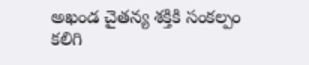అఖండ చైతన్య శక్తికి సంకల్పం కలిగి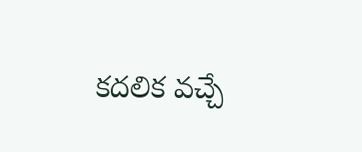కదలిక వచ్చే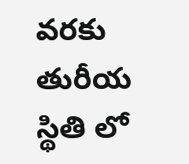వరకు తురీయ స్థితి లో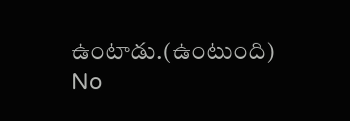ఉంటాడు.(ఉంటుంది)
No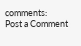comments:
Post a Comment